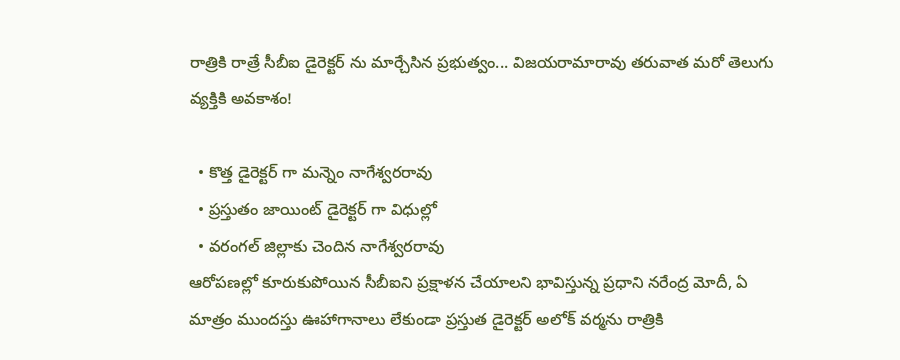రాత్రికి రాత్రే సీబీఐ డైరెక్టర్ ను మార్చేసిన ప్రభుత్వం... విజయరామారావు తరువాత మరో తెలుగు వ్యక్తికి అవకాశం!

  • కొత్త డైరెక్టర్ గా మన్నెం నాగేశ్వరరావు
  • ప్రస్తుతం జాయింట్ డైరెక్టర్ గా విధుల్లో
  • వరంగల్ జిల్లాకు చెందిన నాగేశ్వరరావు
ఆరోపణల్లో కూరుకుపోయిన సీబీఐని ప్రక్షాళన చేయాలని భావిస్తున్న ప్రధాని నరేంద్ర మోదీ, ఏ మాత్రం ముందస్తు ఊహాగానాలు లేకుండా ప్రస్తుత డైరెక్టర్ అలోక్ వర్మను రాత్రికి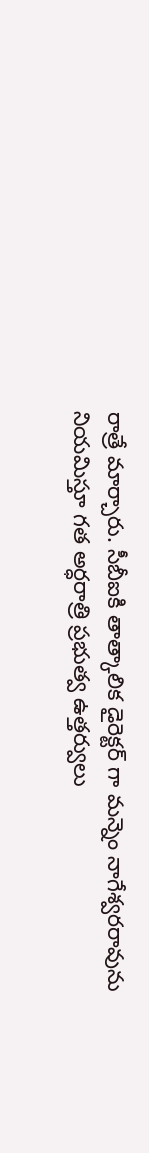రాత్రే మార్చారు. సీబీఐకి తాత్కాలిక డైరెక్టర్ గా మన్నెం నాగేశ్వరరావును నియమిస్తూ గత అర్ధరాత్రి ప్రభుత్వ ఉత్తర్వులు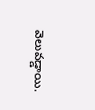వెలువడ్డాయి.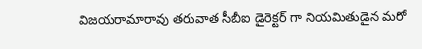విజయరామారావు తరువాత సీబీఐ డైరెక్టర్ గా నియమితుడైన మరో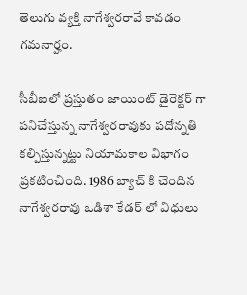తెలుగు వ్యక్తి నాగేశ్వరరావే కావడం గమనార్హం.

సీబీఐలో ప్రస్తుతం జాయింట్ డైరెక్టర్ గా పనిచేస్తున్న నాగేశ్వరరావుకు పదోన్నతి కల్పిస్తున్నట్టు నియామకాల విభాగం ప్రకటించింది. 1986 బ్యాచ్ కి చెందిన నాగేశ్వరరావు ఒడిశా కేడర్ లో విధులు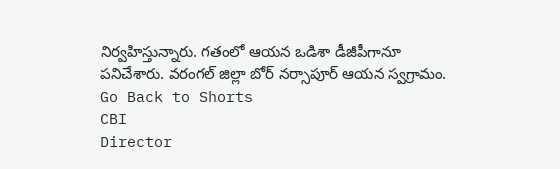నిర్వహిస్తున్నారు. గతంలో ఆయన ఒడిశా డీజీపీగానూ పనిచేశారు. వరంగల్ జిల్లా బోర్ నర్సాపూర్ ఆయన స్వగ్రామం.
Go Back to Shorts
CBI
Director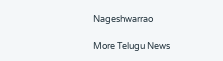Nageshwarrao

More Telugu News